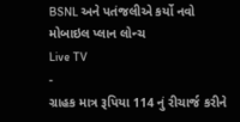BSNL અને પતંજલીએ કર્યો નવો મોબાઇલ પ્લાન લોન્ચ
Live TV
-
ગ્રાહક માત્ર રૂપિયા 114 નું રીચાર્જ કરીને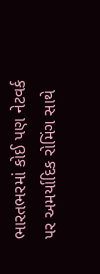ભારતભરમાં કોઈ પણ નેટવર્ક પર અમર્યાદિક રોમિંગ સાથે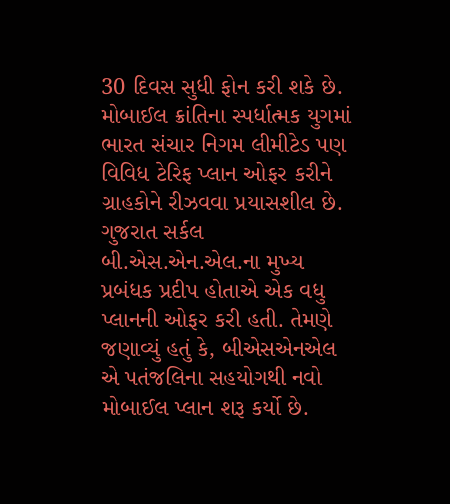30 દિવસ સુધી ફોન કરી શકે છે.
મોબાઈલ ક્રાંતિના સ્પર્ધાત્મક યુગમાં ભારત સંચાર નિગમ લીમીટેડ પણ વિવિધ ટેરિફ પ્લાન ઓફર કરીને ગ્રાહકોને રીઝવવા પ્રયાસશીલ છે. ગુજરાત સર્કલ બી.એસ.એન.એલ.ના મુખ્ય પ્રબંધક પ્રદીપ હોતાએ એક વધુ પ્લાનની ઓફર કરી હતી. તેમણે જણાવ્યું હતું કે, બીએસએનએલ એ પતંજલિના સહયોગથી નવો મોબાઈલ પ્લાન શરૂ કર્યો છે.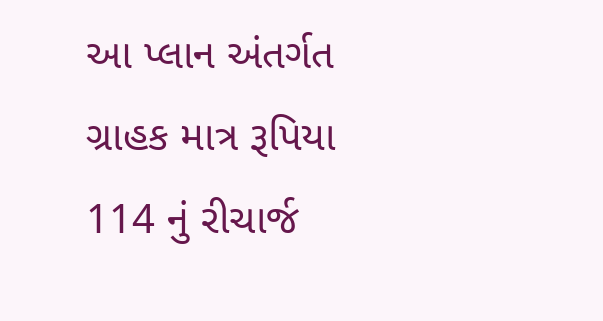આ પ્લાન અંતર્ગત ગ્રાહક માત્ર રૂપિયા 114 નું રીચાર્જ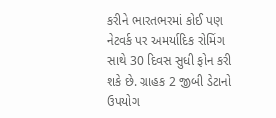કરીને ભારતભરમાં કોઈ પણ નેટવર્ક પર અમર્યાદિક રોમિંગ સાથે 30 દિવસ સુધી ફોન કરી શકે છે. ગ્રાહક 2 જીબી ડેટાનો ઉપયોગ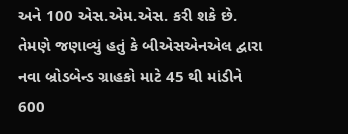અને 100 એસ.એમ.એસ. કરી શકે છે. તેમણે જણાવ્યું હતું કે બીએસએનએલ દ્વારા નવા બ્રોડબેન્ડ ગ્રાહકો માટે 45 થી માંડીને 600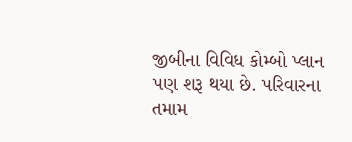જીબીના વિવિધ કોમ્બો પ્લાન પણ શરૂ થયા છે. પરિવારના તમામ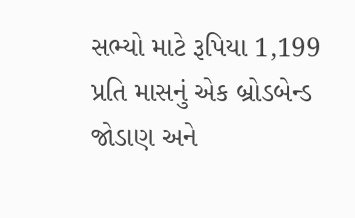સભ્યો માટે રૂપિયા 1,199 પ્રતિ માસનું એક બ્રોડબેન્ડ જોડાણ અને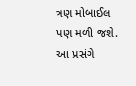ત્રણ મોબાઈલ પણ મળી જશે. આ પ્રસંગે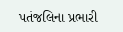પતંજલિના પ્રભારી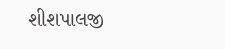શીશપાલજી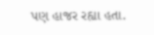પણ હાજર રહ્યા હતા.